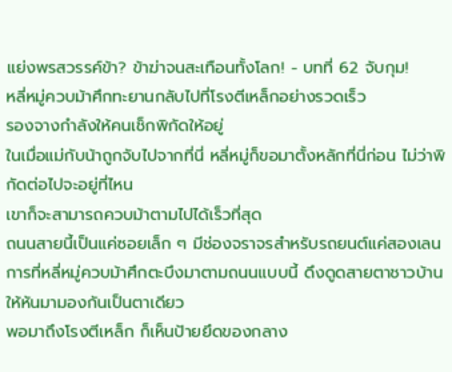แย่งพรสวรรค์ข้า? ข้าฆ่าจนสะเทือนทั้งโลก! - บทที่ 62 จับกุม!
หลี่หมู่ควบม้าศึกทะยานกลับไปที่โรงตีเหล็กอย่างรวดเร็ว
รองจางกำลังให้คนเช็กพิกัดให้อยู่
ในเมื่อแม่กับน้าถูกจับไปจากที่นี่ หลี่หมู่ก็ขอมาตั้งหลักที่นี่ก่อน ไม่ว่าพิกัดต่อไปจะอยู่ที่ไหน
เขาก็จะสามารถควบม้าตามไปได้เร็วที่สุด
ถนนสายนี้เป็นแค่ซอยเล็ก ๆ มีช่องจราจรสำหรับรถยนต์แค่สองเลน
การที่หลี่หมู่ควบม้าศึกตะบึงมาตามถนนแบบนี้ ดึงดูดสายตาชาวบ้านให้หันมามองกันเป็นตาเดียว
พอมาถึงโรงตีเหล็ก ก็เห็นป้ายยึดของกลาง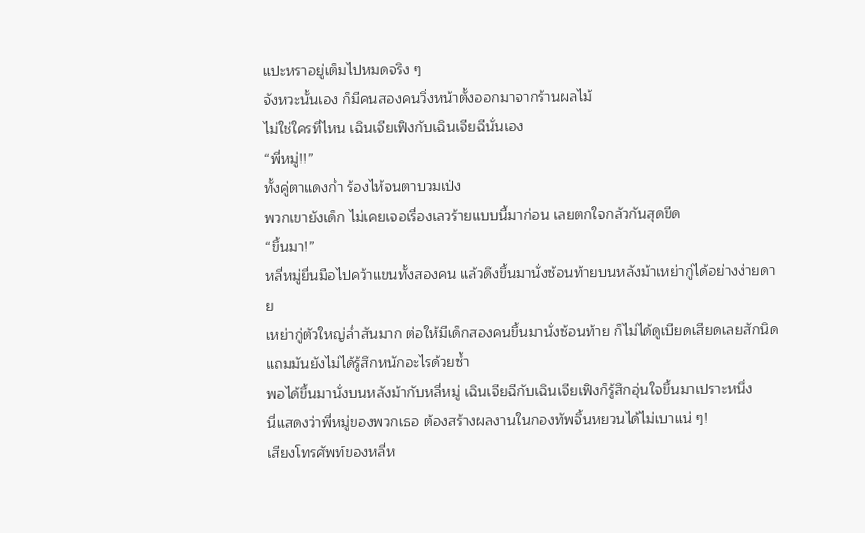แปะหราอยู่เต็มไปหมดจริง ๆ
จังหวะนั้นเอง ก็มีคนสองคนวิ่งหน้าตั้งออกมาจากร้านผลไม้
ไม่ใช่ใครที่ไหน เฉินเจียเฟิงกับเฉินเจียฉีนั่นเอง
“พี่หมู่!!”
ทั้งคู่ตาแดงก่ำ ร้องไห้จนตาบวมเป่ง
พวกเขายังเด็ก ไม่เคยเจอเรื่องเลวร้ายแบบนี้มาก่อน เลยตกใจกลัวกันสุดขีด
“ขึ้นมา!”
หลี่หมู่ยื่นมือไปคว้าแขนทั้งสองคน แล้วดึงขึ้นมานั่งซ้อนท้ายบนหลังม้าเหย่ากู่ได้อย่างง่ายดาย
เหย่ากู่ตัวใหญ่ล่ำสันมาก ต่อให้มีเด็กสองคนขึ้นมานั่งซ้อนท้าย ก็ไม่ได้ดูเบียดเสียดเลยสักนิด
แถมมันยังไม่ได้รู้สึกหนักอะไรด้วยซ้ำ
พอได้ขึ้นมานั่งบนหลังม้ากับหลี่หมู่ เฉินเจียฉีกับเฉินเจียเฟิงก็รู้สึกอุ่นใจขึ้นมาเปราะหนึ่ง
นี่แสดงว่าพี่หมู่ของพวกเธอ ต้องสร้างผลงานในกองทัพจิ้นหยวนได้ไม่เบาแน่ ๆ!
เสียงโทรศัพท์ของหลี่ห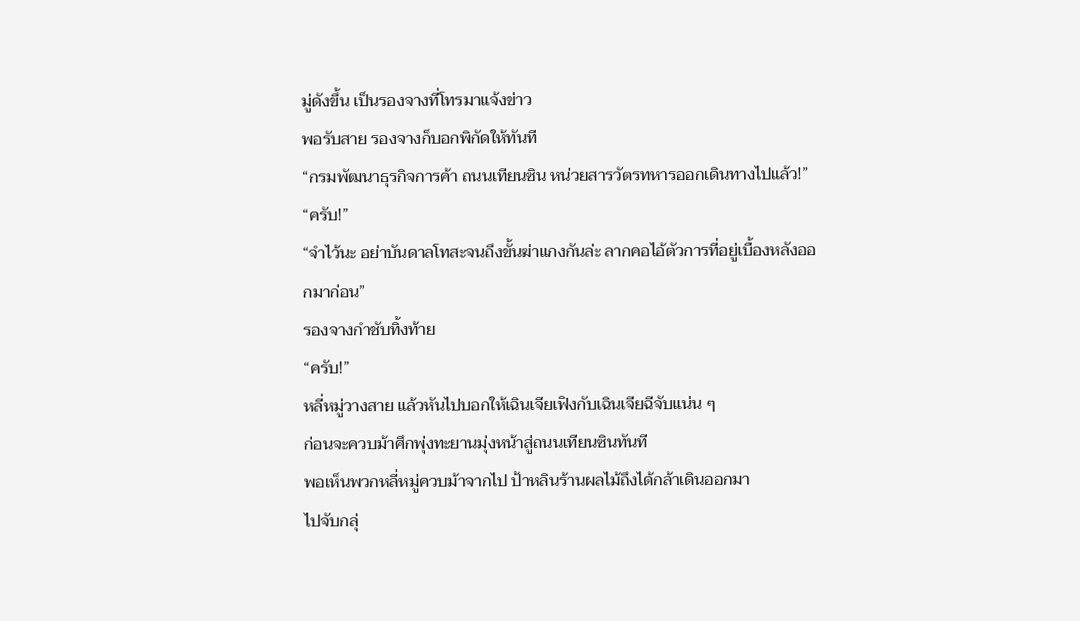มู่ดังขึ้น เป็นรองจางที่โทรมาแจ้งข่าว
พอรับสาย รองจางก็บอกพิกัดให้ทันที
“กรมพัฒนาธุรกิจการค้า ถนนเทียนซิน หน่วยสารวัตรทหารออกเดินทางไปแล้ว!”
“ครับ!”
“จำไว้นะ อย่าบันดาลโทสะจนถึงขั้นฆ่าแกงกันล่ะ ลากคอไอ้ตัวการที่อยู่เบื้องหลังออกมาก่อน”
รองจางกำชับทิ้งท้าย
“ครับ!”
หลี่หมู่วางสาย แล้วหันไปบอกให้เฉินเจียเฟิงกับเฉินเจียฉีจับแน่น ๆ
ก่อนจะควบม้าศึกพุ่งทะยานมุ่งหน้าสู่ถนนเทียนซินทันที
พอเห็นพวกหลี่หมู่ควบม้าจากไป ป้าหลินร้านผลไม้ถึงได้กล้าเดินออกมา
ไปจับกลุ่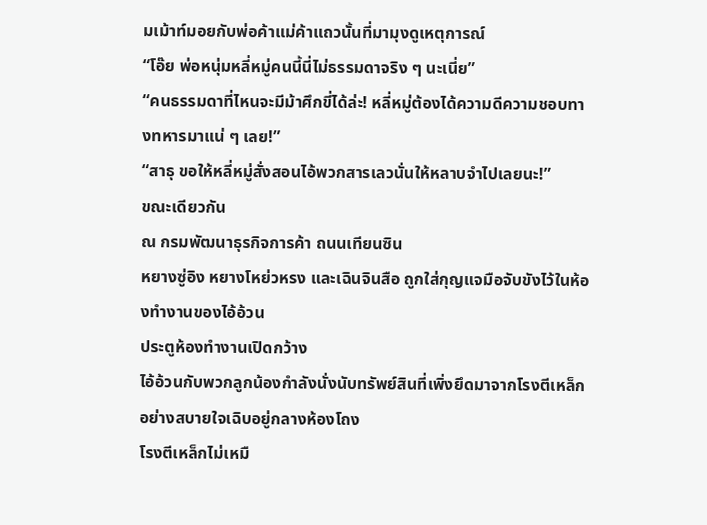มเม้าท์มอยกับพ่อค้าแม่ค้าแถวนั้นที่มามุงดูเหตุการณ์
“โอ๊ย พ่อหนุ่มหลี่หมู่คนนี้นี่ไม่ธรรมดาจริง ๆ นะเนี่ย”
“คนธรรมดาที่ไหนจะมีม้าศึกขี่ได้ล่ะ! หลี่หมู่ต้องได้ความดีความชอบทางทหารมาแน่ ๆ เลย!”
“สาธุ ขอให้หลี่หมู่สั่งสอนไอ้พวกสารเลวนั่นให้หลาบจำไปเลยนะ!”
ขณะเดียวกัน
ณ กรมพัฒนาธุรกิจการค้า ถนนเทียนซิน
หยางซู่อิง หยางโหย่วหรง และเฉินจินสือ ถูกใส่กุญแจมือจับขังไว้ในห้องทำงานของไอ้อ้วน
ประตูห้องทำงานเปิดกว้าง
ไอ้อ้วนกับพวกลูกน้องกำลังนั่งนับทรัพย์สินที่เพิ่งยึดมาจากโรงตีเหล็กอย่างสบายใจเฉิบอยู่กลางห้องโถง
โรงตีเหล็กไม่เหมื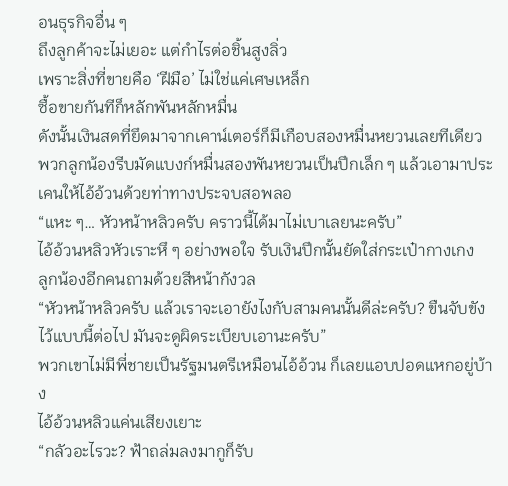อนธุรกิจอื่น ๆ
ถึงลูกค้าจะไม่เยอะ แต่กำไรต่อชิ้นสูงลิ่ว
เพราะสิ่งที่ขายคือ ‘ฝีมือ’ ไม่ใช่แค่เศษเหล็ก
ซื้อขายกันทีก็หลักพันหลักหมื่น
ดังนั้นเงินสดที่ยึดมาจากเคาน์เตอร์ก็มีเกือบสองหมื่นหยวนเลยทีเดียว
พวกลูกน้องรีบมัดแบงก์หมื่นสองพันหยวนเป็นปึกเล็ก ๆ แล้วเอามาประเคนให้ไอ้อ้วนด้วยท่าทางประจบสอพลอ
“แหะ ๆ… หัวหน้าหลิวครับ คราวนี้ได้มาไม่เบาเลยนะครับ”
ไอ้อ้วนหลิวหัวเราะหึ ๆ อย่างพอใจ รับเงินปึกนั้นยัดใส่กระเป๋ากางเกง
ลูกน้องอีกคนถามด้วยสีหน้ากังวล
“หัวหน้าหลิวครับ แล้วเราจะเอายังไงกับสามคนนั้นดีล่ะครับ? ขืนจับขังไว้แบบนี้ต่อไป มันจะดูผิดระเบียบเอานะครับ”
พวกเขาไม่มีพี่ชายเป็นรัฐมนตรีเหมือนไอ้อ้วน ก็เลยแอบปอดแหกอยู่บ้าง
ไอ้อ้วนหลิวแค่นเสียงเยาะ
“กลัวอะไรวะ? ฟ้าถล่มลงมากูก็รับ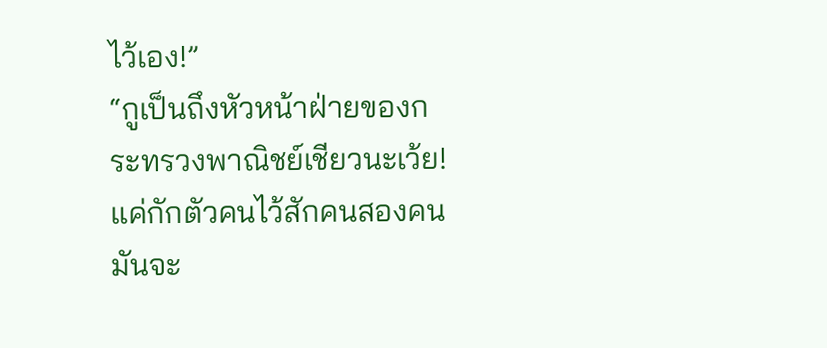ไว้เอง!”
“กูเป็นถึงหัวหน้าฝ่ายของกระทรวงพาณิชย์เชียวนะเว้ย! แค่กักตัวคนไว้สักคนสองคนมันจะ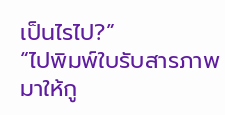เป็นไรไป?”
“ไปพิมพ์ใบรับสารภาพมาให้กู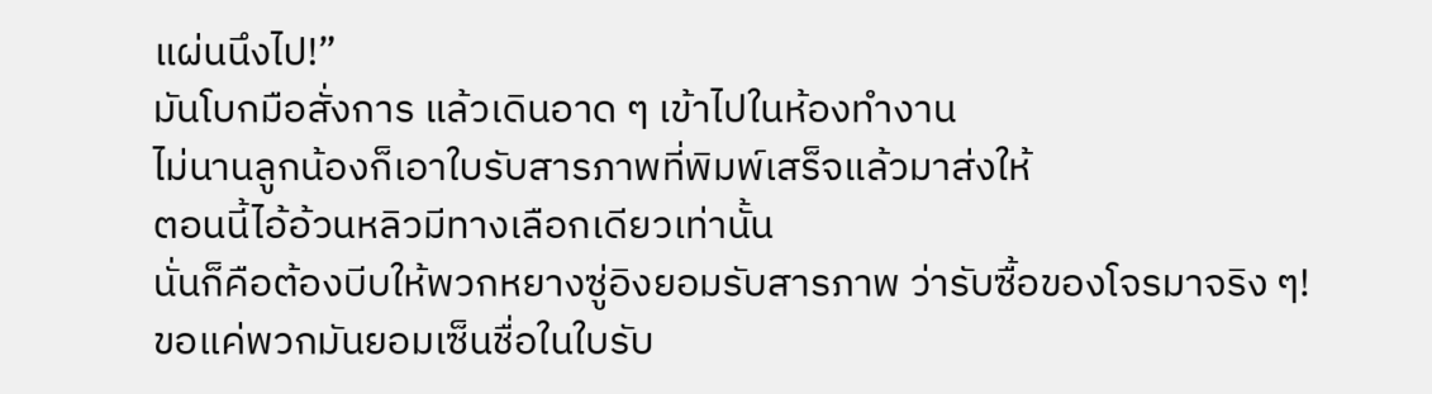แผ่นนึงไป!”
มันโบกมือสั่งการ แล้วเดินอาด ๆ เข้าไปในห้องทำงาน
ไม่นานลูกน้องก็เอาใบรับสารภาพที่พิมพ์เสร็จแล้วมาส่งให้
ตอนนี้ไอ้อ้วนหลิวมีทางเลือกเดียวเท่านั้น
นั่นก็คือต้องบีบให้พวกหยางซู่อิงยอมรับสารภาพ ว่ารับซื้อของโจรมาจริง ๆ!
ขอแค่พวกมันยอมเซ็นชื่อในใบรับ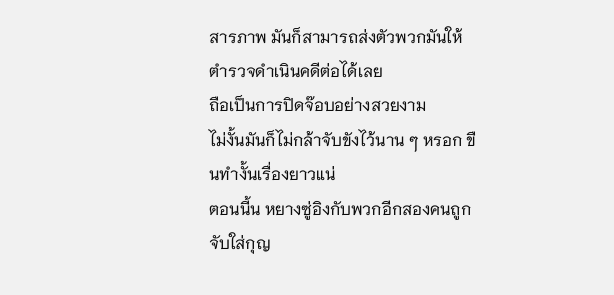สารภาพ มันก็สามารถส่งตัวพวกมันให้ตำรวจดำเนินคดีต่อได้เลย
ถือเป็นการปิดจ๊อบอย่างสวยงาม
ไม่งั้นมันก็ไม่กล้าจับขังไว้นาน ๆ หรอก ขืนทำงั้นเรื่องยาวแน่
ตอนนี้น หยางซู่อิงกับพวกอีกสองคนถูกจับใส่กุญ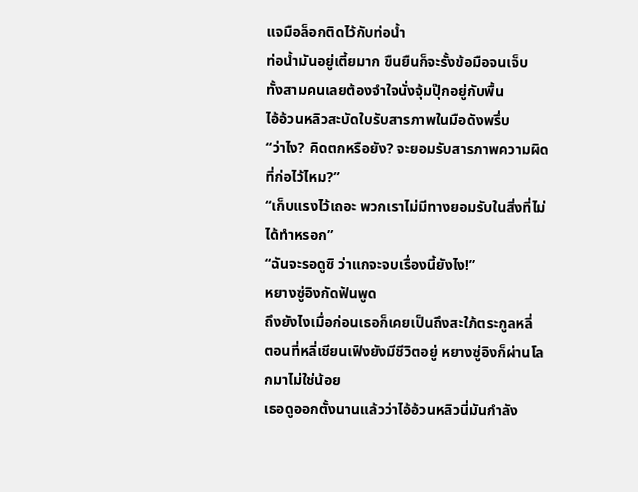แจมือล็อกติดไว้กับท่อน้ำ
ท่อน้ำมันอยู่เตี้ยมาก ขืนยืนก็จะรั้งข้อมือจนเจ็บ
ทั้งสามคนเลยต้องจำใจนั่งจุ้มปุ๊กอยู่กับพื้น
ไอ้อ้วนหลิวสะบัดใบรับสารภาพในมือดังพรึ่บ
“ว่าไง? คิดตกหรือยัง? จะยอมรับสารภาพความผิดที่ก่อไว้ไหม?”
“เก็บแรงไว้เถอะ พวกเราไม่มีทางยอมรับในสิ่งที่ไม่ได้ทำหรอก”
“ฉันจะรอดูซิ ว่าแกจะจบเรื่องนี้ยังไง!”
หยางซู่อิงกัดฟันพูด
ถึงยังไงเมื่อก่อนเธอก็เคยเป็นถึงสะใภ้ตระกูลหลี่
ตอนที่หลี่เชียนเฟิงยังมีชีวิตอยู่ หยางซู่อิงก็ผ่านโลกมาไม่ใช่น้อย
เธอดูออกตั้งนานแล้วว่าไอ้อ้วนหลิวนี่มันกำลัง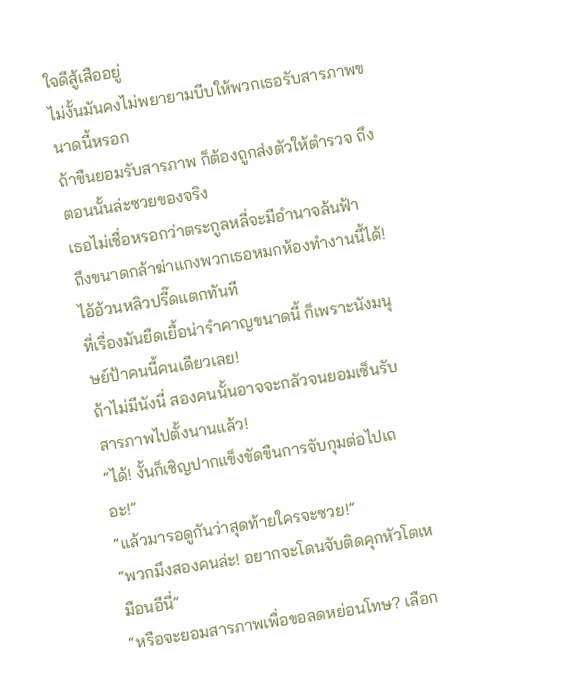ใจดีสู้เสืออยู่
ไม่งั้นมันคงไม่พยายามบีบให้พวกเธอรับสารภาพขนาดนี้หรอก
ถ้าขืนยอมรับสารภาพ ก็ต้องถูกส่งตัวให้ตำรวจ ถึงตอนนั้นล่ะซวยของจริง
เธอไม่เชื่อหรอกว่าตระกูลหลี่จะมีอำนาจล้นฟ้า
ถึงขนาดกล้าฆ่าแกงพวกเธอหมกห้องทำงานนี้ได้!
ไอ้อ้วนหลิวปรี๊ดแตกทันที
ที่เรื่องมันยืดเยื้อน่ารำคาญขนาดนี้ ก็เพราะนังมนุษย์ป้าคนนี้คนเดียวเลย!
ถ้าไม่มีนังนี่ สองคนนั้นอาจจะกลัวจนยอมเซ็นรับสารภาพไปตั้งนานแล้ว!
“ได้! งั้นก็เชิญปากแข็งขัดขืนการจับกุมต่อไปเถอะ!”
“แล้วมารอดูกันว่าสุดท้ายใครจะซวย!”
“พวกมึงสองคนล่ะ! อยากจะโดนจับติดคุกหัวโตเหมือนอีนี่”
“หรือจะยอมสารภาพเพื่อขอลดหย่อนโทษ? เลือก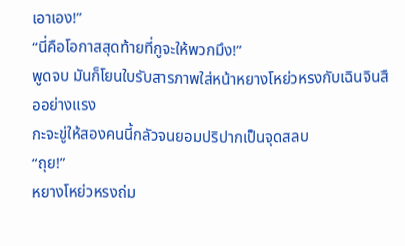เอาเอง!”
“นี่คือโอกาสสุดท้ายที่กูจะให้พวกมึง!”
พูดจบ มันก็โยนใบรับสารภาพใส่หน้าหยางโหย่วหรงกับเฉินจินสืออย่างแรง
กะจะขู่ให้สองคนนี้กลัวจนยอมปริปากเป็นจุดสลบ
“ถุย!”
หยางโหย่วหรงถ่ม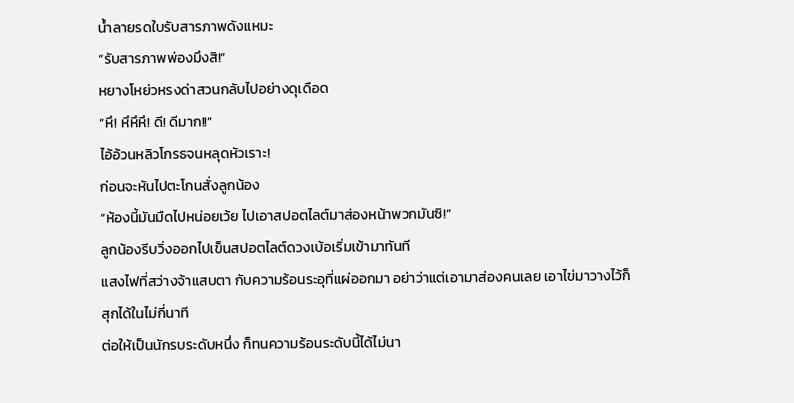น้ำลายรดใบรับสารภาพดังแหมะ
“รับสารภาพพ่องมึงสิ!”
หยางโหย่วหรงด่าสวนกลับไปอย่างดุเดือด
“หึ! หึหึหึ! ดี! ดีมาก!!”
ไอ้อ้วนหลิวโกรธจนหลุดหัวเราะ!
ก่อนจะหันไปตะโกนสั่งลูกน้อง
“ห้องนี้มันมืดไปหน่อยเว้ย ไปเอาสปอตไลต์มาส่องหน้าพวกมันซิ!”
ลูกน้องรีบวิ่งออกไปเข็นสปอตไลต์ดวงเบ้อเริ่มเข้ามาทันที
แสงไฟที่สว่างจ้าแสบตา กับความร้อนระอุที่แผ่ออกมา อย่าว่าแต่เอามาส่องคนเลย เอาไข่มาวางไว้ก็สุกได้ในไม่กี่นาที
ต่อให้เป็นนักรบระดับหนึ่ง ก็ทนความร้อนระดับนี้ได้ไม่นา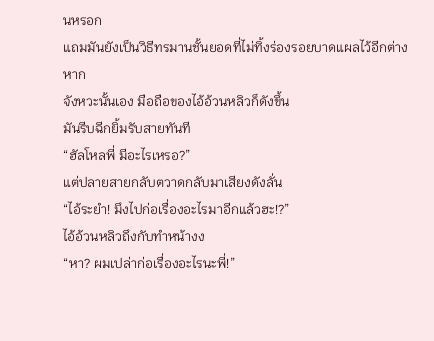นหรอก
แถมมันยังเป็นวิธีทรมานชั้นยอดที่ไม่ทิ้งร่องรอยบาดแผลไว้อีกต่างหาก
จังหวะนั้นเอง มือถือของไอ้อ้วนหลิวก็ดังขึ้น
มันรีบฉีกยิ้มรับสายทันที
“ฮัลโหลพี่ มีอะไรเหรอ?”
แต่ปลายสายกลับตวาดกลับมาเสียงดังลั่น
“ไอ้ระยำ! มึงไปก่อเรื่องอะไรมาอีกแล้วฮะ!?”
ไอ้อ้วนหลิวถึงกับทำหน้างง
“หา? ผมเปล่าก่อเรื่องอะไรนะพี่!”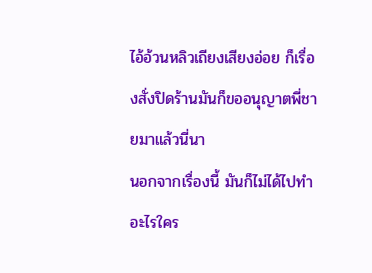ไอ้อ้วนหลิวเถียงเสียงอ่อย ก็เรื่องสั่งปิดร้านมันก็ขออนุญาตพี่ชายมาแล้วนี่นา
นอกจากเรื่องนี้ มันก็ไม่ได้ไปทำอะไรใคร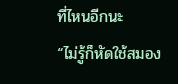ที่ไหนอีกนะ
“ไม่รู้ก็หัดใช้สมอง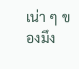เน่า ๆ ของมึง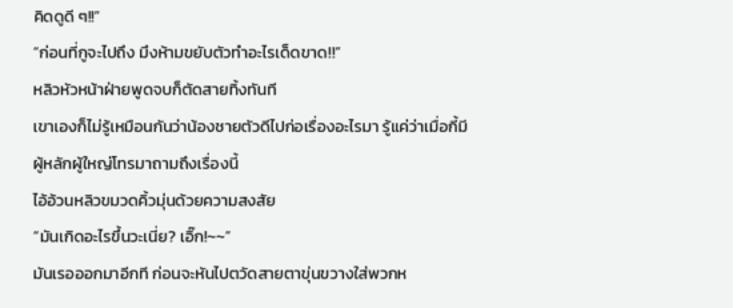คิดดูดี ๆ!!”
“ก่อนที่กูจะไปถึง มึงห้ามขยับตัวทำอะไรเด็ดขาด!!”
หลิวหัวหน้าฝ่ายพูดจบก็ตัดสายทิ้งทันที
เขาเองก็ไม่รู้เหมือนกันว่าน้องชายตัวดีไปก่อเรื่องอะไรมา รู้แค่ว่าเมื่อกี้มีผู้หลักผู้ใหญ่โทรมาถามถึงเรื่องนี้
ไอ้อ้วนหลิวขมวดคิ้วมุ่นด้วยความสงสัย
“มันเกิดอะไรขึ้นวะเนี่ย? เอิ๊ก!~~”
มันเรอออกมาอีกที ก่อนจะหันไปตวัดสายตาขุ่นขวางใส่พวกห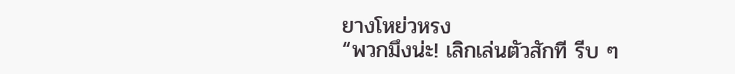ยางโหย่วหรง
“พวกมึงน่ะ! เลิกเล่นตัวสักที รีบ ๆ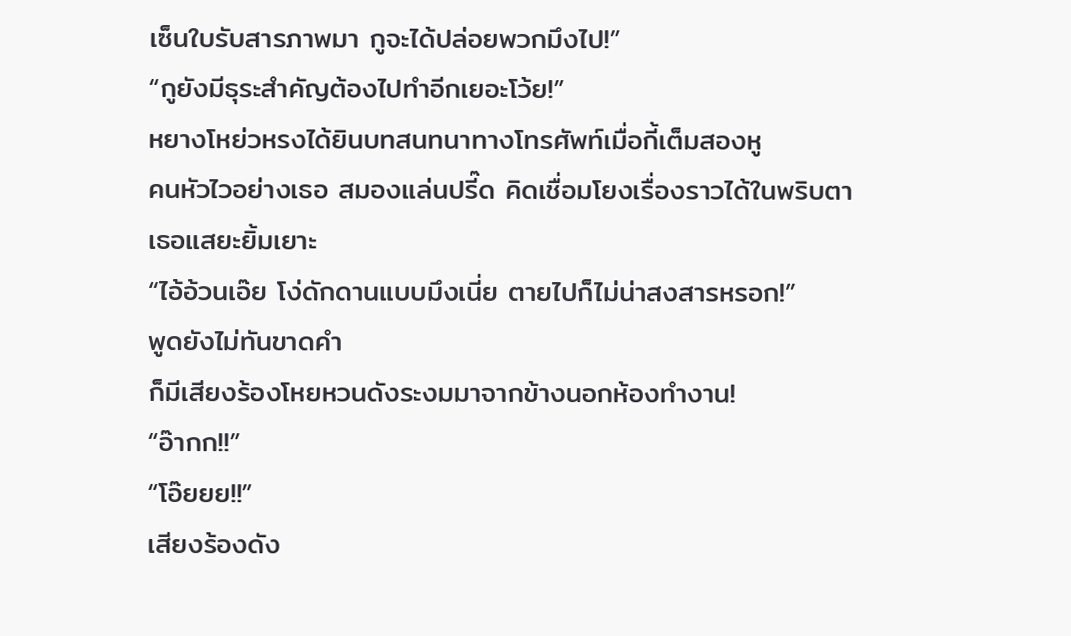เซ็นใบรับสารภาพมา กูจะได้ปล่อยพวกมึงไป!”
“กูยังมีธุระสำคัญต้องไปทำอีกเยอะโว้ย!”
หยางโหย่วหรงได้ยินบทสนทนาทางโทรศัพท์เมื่อกี้เต็มสองหู
คนหัวไวอย่างเธอ สมองแล่นปรี๊ด คิดเชื่อมโยงเรื่องราวได้ในพริบตา
เธอแสยะยิ้มเยาะ
“ไอ้อ้วนเอ๊ย โง่ดักดานแบบมึงเนี่ย ตายไปก็ไม่น่าสงสารหรอก!”
พูดยังไม่ทันขาดคำ
ก็มีเสียงร้องโหยหวนดังระงมมาจากข้างนอกห้องทำงาน!
“อ๊ากก!!”
“โอ๊ยยย!!”
เสียงร้องดัง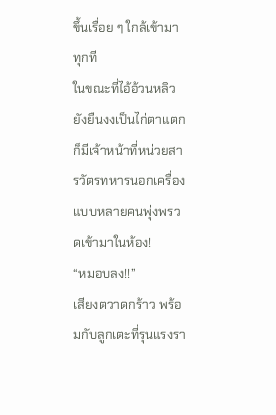ขึ้นเรื่อย ๆ ใกล้เข้ามาทุกที
ในขณะที่ไอ้อ้วนหลิวยังยืนงงเป็นไก่ตาแตก ก็มีเจ้าหน้าที่หน่วยสารวัตรทหารนอกเครื่องแบบหลายคนพุ่งพรวดเข้ามาในห้อง!
“หมอบลง!!”
เสียงตวาดกร้าว พร้อมกับลูกเตะที่รุนแรงรา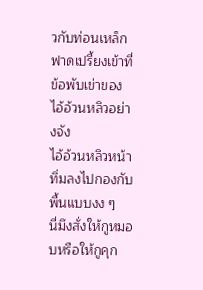วกับท่อนเหล็ก ฟาดเปรี้ยงเข้าที่ข้อพับเข่าของไอ้อ้วนหลิวอย่างจัง
ไอ้อ้วนหลิวหน้าทิ่มลงไปกองกับพื้นแบบงง ๆ
นี่มึงสั่งให้กูหมอบหรือให้กูคุก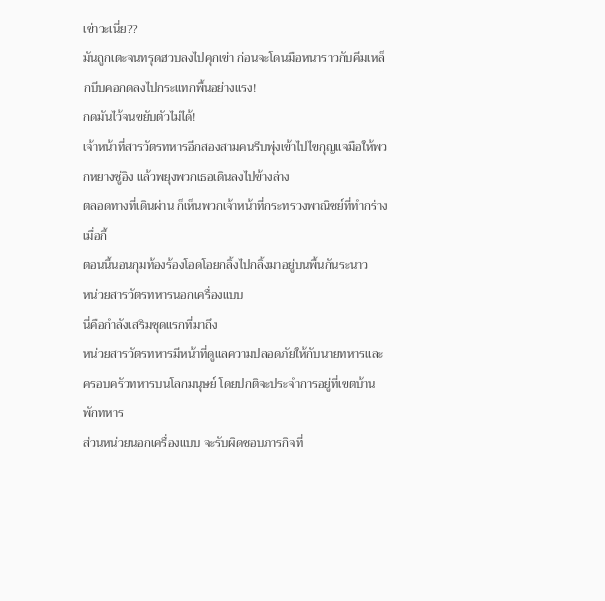เข่าวะเนี่ย??
มันถูกเตะจนทรุดฮวบลงไปคุกเข่า ก่อนจะโดนมือหนาราวกับคีมเหล็กบีบคอกดลงไปกระแทกพื้นอย่างแรง!
กดมันไว้จนขยับตัวไม่ได้!
เจ้าหน้าที่สารวัตรทหารอีกสองสามคนรีบพุ่งเข้าไปไขกุญแจมือให้พวกหยางซู่อิง แล้วพยุงพวกเธอเดินลงไปข้างล่าง
ตลอดทางที่เดินผ่าน ก็เห็นพวกเจ้าหน้าที่กระทรวงพาณิชย์ที่ทำกร่างเมื่อกี้
ตอนนี้นอนกุมท้องร้องโอดโอยกลิ้งไปกลิ้งมาอยู่บนพื้นกันระนาว
หน่วยสารวัตรทหารนอกเครื่องแบบ
นี่คือกำลังเสริมชุดแรกที่มาถึง
หน่วยสารวัตรทหารมีหน้าที่ดูแลความปลอดภัยให้กับนายทหารและครอบครัวทหารบนโลกมนุษย์ โดยปกติจะประจำการอยู่ที่เขตบ้านพักทหาร
ส่วนหน่วยนอกเครื่องแบบ จะรับผิดชอบภารกิจที่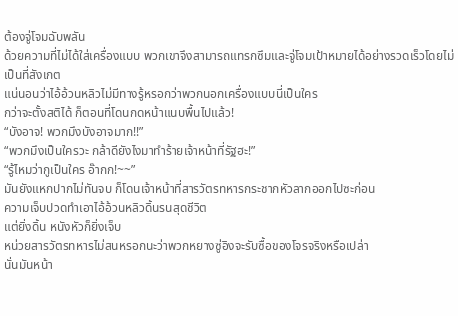ต้องจู่โจมฉับพลัน
ด้วยความที่ไม่ได้ใส่เครื่องแบบ พวกเขาจึงสามารถแทรกซึมและจู่โจมเป้าหมายได้อย่างรวดเร็วโดยไม่เป็นที่สังเกต
แน่นอนว่าไอ้อ้วนหลิวไม่มีทางรู้หรอกว่าพวกนอกเครื่องแบบนี่เป็นใคร
กว่าจะตั้งสติได้ ก็ตอนที่โดนกดหน้าแนบพื้นไปแล้ว!
“บังอาจ! พวกมึงบังอาจมาก!!”
“พวกมึงเป็นใครวะ กล้าดียังไงมาทำร้ายเจ้าหน้าที่รัฐฮะ!”
“รู้ไหมว่ากูเป็นใคร อ๊ากก!~~”
มันยังแหกปากไม่ทันจบ ก็โดนเจ้าหน้าที่สารวัตรทหารกระชากหัวลากออกไปซะก่อน
ความเจ็บปวดทำเอาไอ้อ้วนหลิวดิ้นรนสุดชีวิต
แต่ยิ่งดิ้น หนังหัวก็ยิ่งเจ็บ
หน่วยสารวัตรทหารไม่สนหรอกนะว่าพวกหยางซู่อิงจะรับซื้อของโจรจริงหรือเปล่า
นั่นมันหน้า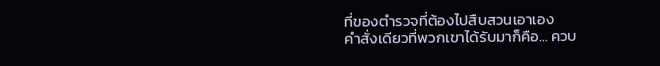ที่ของตำรวจที่ต้องไปสืบสวนเอาเอง
คำสั่งเดียวที่พวกเขาได้รับมาก็คือ… ควบ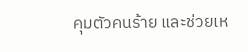คุมตัวคนร้าย และช่วยเห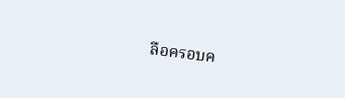ลือครอบค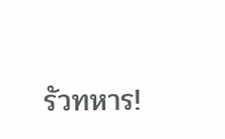รัวทหาร!